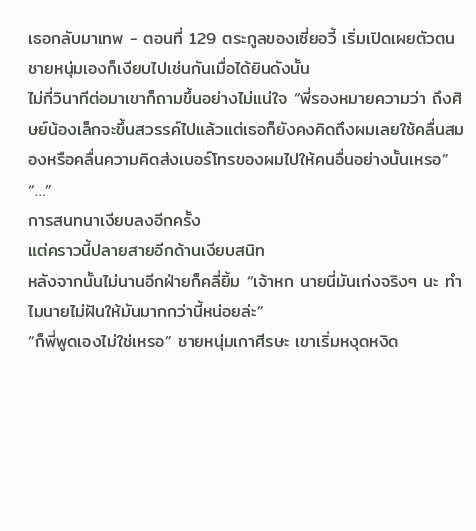เธอกลับมาเทพ - ตอนที่ 129 ตระกูลของเซี่ยอวี้ เริ่มเปิดเผยตัวตน
ชายหนุ่มเองก็เงียบไปเช่นกันเมื่อได้ยินดังนั้น
ไม่กี่วินาทีต่อมาเขาก็ถามขึ้นอย่างไม่แน่ใจ “พี่รองหมายความว่า ถึงศิษย์น้องเล็กจะขึ้นสวรรค์ไปแล้วแต่เธอก็ยังคงคิดถึงผมเลยใช้คลื่นสมองหรือคลื่นความคิดส่งเบอร์โทรของผมไปให้คนอื่นอย่างนั้นเหรอ”
“…”
การสนทนาเงียบลงอีกครั้ง
แต่คราวนี้ปลายสายอีกด้านเงียบสนิท
หลังจากนั้นไม่นานอีกฝ่ายก็คลี่ยิ้ม “เจ้าหก นายนี่มันเก่งจริงๆ นะ ทำไมนายไม่ฝันให้มันมากกว่านี้หน่อยล่ะ”
“ก็พี่พูดเองไม่ใช่เหรอ” ชายหนุ่มเกาศีรษะ เขาเริ่มหงุดหงิด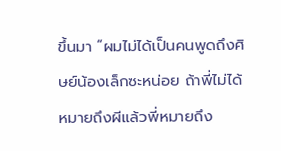ขึ้นมา “ผมไม่ได้เป็นคนพูดถึงศิษย์น้องเล็กซะหน่อย ถ้าพี่ไม่ได้หมายถึงผีแล้วพี่หมายถึง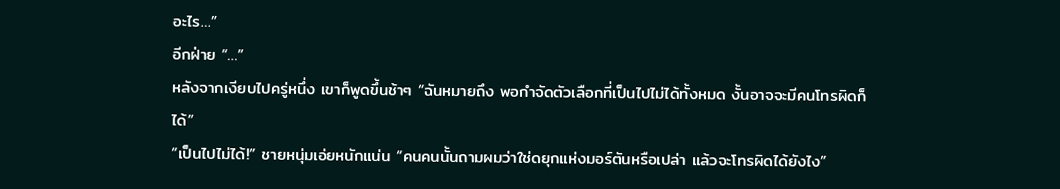อะไร…”
อีกฝ่าย “…”
หลังจากเงียบไปครู่หนึ่ง เขาก็พูดขึ้นช้าๆ “ฉันหมายถึง พอกำจัดตัวเลือกที่เป็นไปไม่ได้ทั้งหมด งั้นอาจจะมีคนโทรผิดก็ได้”
“เป็นไปไม่ได้!” ชายหนุ่มเอ่ยหนักแน่น “คนคนนั้นถามผมว่าใช่ดยุกแห่งมอร์ตันหรือเปล่า แล้วจะโทรผิดได้ยังไง”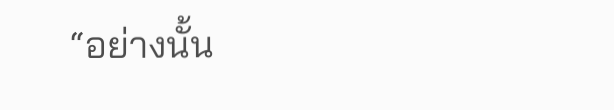“อย่างนั้น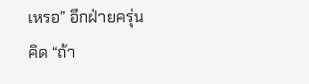เหรอ” อีกฝ่ายครุ่นคิด “ถ้า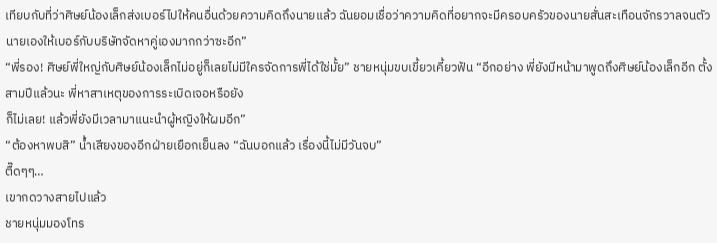เทียบกับที่ว่าศิษย์น้องเล็กส่งเบอร์ไปให้คนอื่นด้วยความคิดถึงนายแล้ว ฉันยอมเชื่อว่าความคิดที่อยากจะมีครอบครัวของนายสั่นสะเทือนจักรวาลจนตัวนายเองให้เบอร์กับบริษัทจัดหาคู่เองมากกว่าซะอีก”
“พี่รอง! ศิษย์พี่ใหญ่กับศิษย์น้องเล็กไม่อยู่ก็เลยไม่มีใครจัดการพี่ได้ใช่มั้ย” ชายหนุ่มขบเขี้ยวเคี้ยวฟัน “อีกอย่าง พี่ยังมีหน้ามาพูดถึงศิษย์น้องเล็กอีก ตั้งสามปีแล้วนะ พี่หาสาเหตุของการระเบิดเจอหรือยัง
ก็ไม่เลย! แล้วพี่ยังมีเวลามาแนะนำผู้หญิงให้ผมอีก”
“ต้องหาพบสิ” น้ำเสียงของอีกฝ่ายเยือกเย็นลง “ฉันบอกแล้ว เรื่องนี้ไม่มีวันจบ”
ตื๊ดๆๆ…
เขากดวางสายไปแล้ว
ชายหนุ่มมองโทร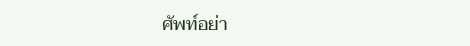ศัพท์อย่า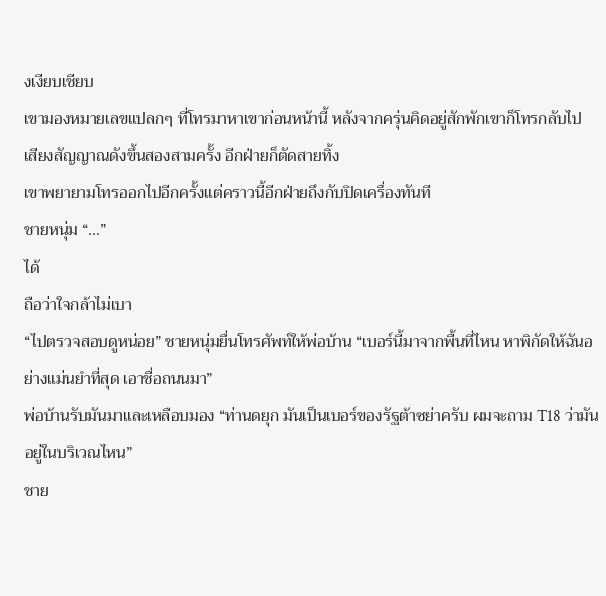งเงียบเชียบ
เขามองหมายเลขแปลกๆ ที่โทรมาหาเขาก่อนหน้านี้ หลังจากครุ่นคิดอยู่สักพักเขาก็โทรกลับไป
เสียงสัญญาณดังขึ้นสองสามครั้ง อีกฝ่ายก็ตัดสายทิ้ง
เขาพยายามโทรออกไปอีกครั้งแต่คราวนี้อีกฝ่ายถึงกับปิดเครื่องทันที
ชายหนุ่ม “…”
ได้
ถือว่าใจกล้าไม่เบา
“ไปตรวจสอบดูหน่อย” ชายหนุ่มยื่นโทรศัพท์ให้พ่อบ้าน “เบอร์นี้มาจากพื้นที่ไหน หาพิกัดให้ฉันอย่างแม่นยำที่สุด เอาชื่อถนนมา”
พ่อบ้านรับมันมาและเหลือบมอง “ท่านดยุก มันเป็นเบอร์ของรัฐต้าซย่าครับ ผมจะถาม T18 ว่ามันอยู่ในบริเวณไหน”
ชาย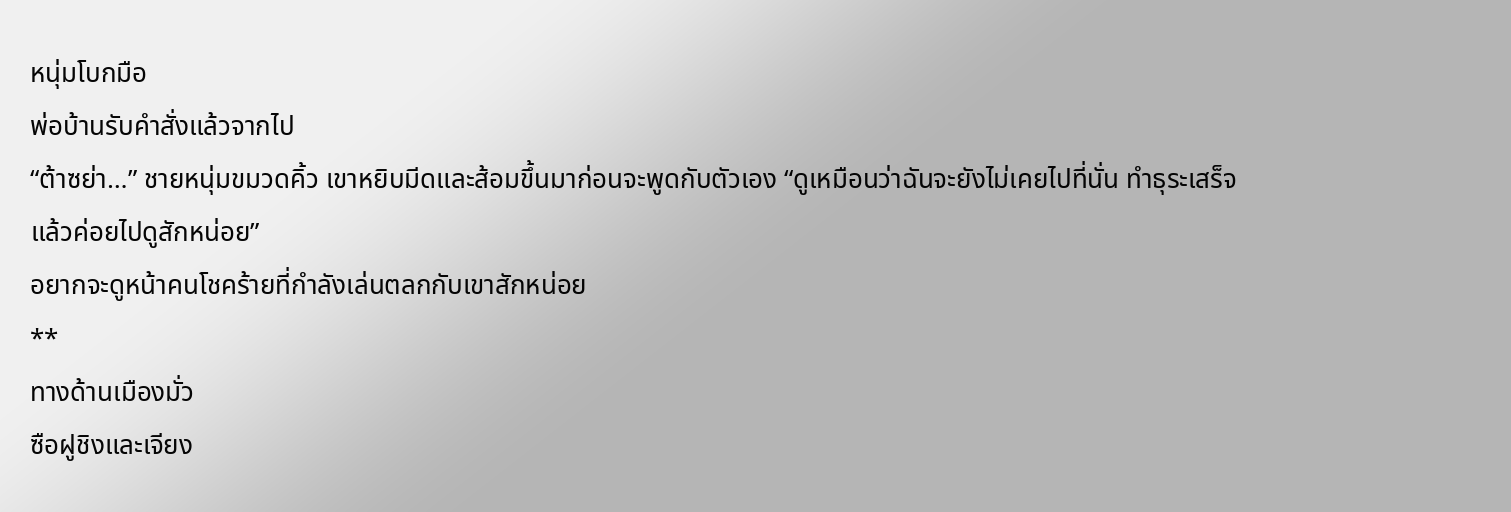หนุ่มโบกมือ
พ่อบ้านรับคำสั่งแล้วจากไป
“ต้าซย่า…” ชายหนุ่มขมวดคิ้ว เขาหยิบมีดและส้อมขึ้นมาก่อนจะพูดกับตัวเอง “ดูเหมือนว่าฉันจะยังไม่เคยไปที่นั่น ทำธุระเสร็จแล้วค่อยไปดูสักหน่อย”
อยากจะดูหน้าคนโชคร้ายที่กำลังเล่นตลกกับเขาสักหน่อย
**
ทางด้านเมืองมั่ว
ซือฝูชิงและเจียง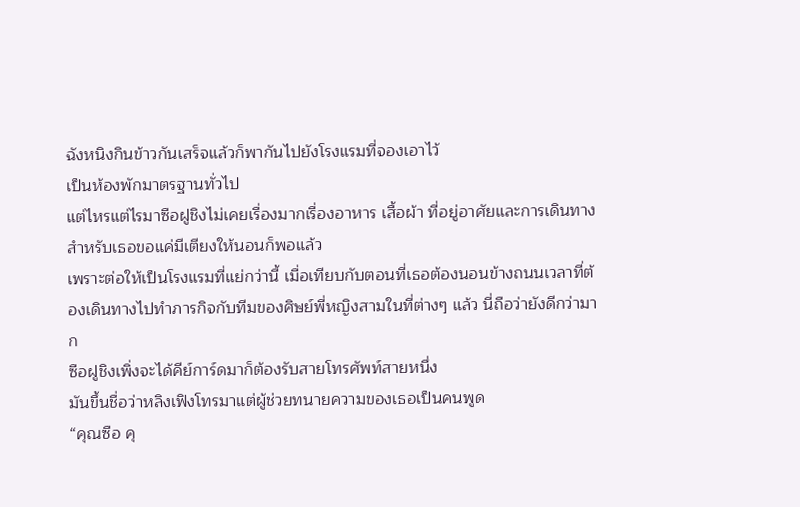ฉังหนิงกินข้าวกันเสร็จแล้วก็พากันไปยังโรงแรมที่จองเอาไว้
เป็นห้องพักมาตรฐานทั่วไป
แต่ไหรแต่ไรมาซือฝูชิงไม่เคยเรื่องมากเรื่องอาหาร เสื้อผ้า ที่อยู่อาศัยและการเดินทาง สำหรับเธอขอแค่มีเตียงให้นอนก็พอแล้ว
เพราะต่อให้เป็นโรงแรมที่แย่กว่านี้ เมื่อเทียบกับตอนที่เธอต้องนอนข้างถนนเวลาที่ต้องเดินทางไปทำภารกิจกับทีมของศิษย์พี่หญิงสามในที่ต่างๆ แล้ว นี่ถือว่ายังดีกว่ามาก
ซือฝูชิงเพิ่งจะได้คีย์การ์ดมาก็ต้องรับสายโทรศัพท์สายหนึ่ง
มันขึ้นชื่อว่าหลิงเฟิงโทรมาแต่ผู้ช่วยทนายความของเธอเป็นคนพูด
“คุณซือ คุ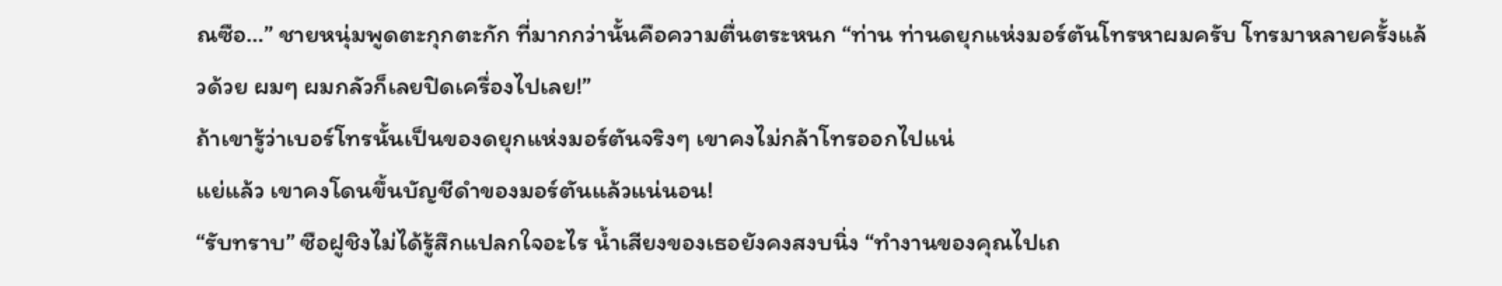ณซือ…” ชายหนุ่มพูดตะกุกตะกัก ที่มากกว่านั้นคือความตื่นตระหนก “ท่าน ท่านดยุกแห่งมอร์ตันโทรหาผมครับ โทรมาหลายครั้งแล้วด้วย ผมๆ ผมกลัวก็เลยปิดเครื่องไปเลย!”
ถ้าเขารู้ว่าเบอร์โทรนั้นเป็นของดยุกแห่งมอร์ตันจริงๆ เขาคงไม่กล้าโทรออกไปแน่
แย่แล้ว เขาคงโดนขึ้นบัญชีดำของมอร์ตันแล้วแน่นอน!
“รับทราบ” ซือฝูชิงไม่ได้รู้สึกแปลกใจอะไร น้ำเสียงของเธอยังคงสงบนิ่ง “ทำงานของคุณไปเถ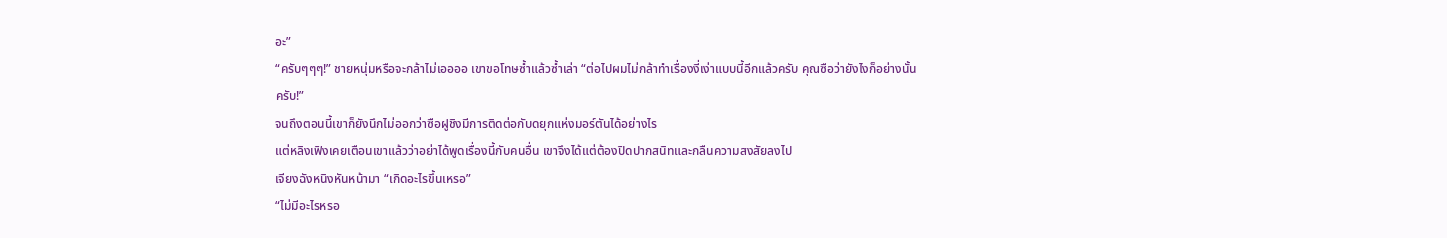อะ”
“ครับๆๆๆ!” ชายหนุ่มหรือจะกล้าไม่เออออ เขาขอโทษซ้ำแล้วซ้ำเล่า “ต่อไปผมไม่กล้าทำเรื่องงี่เง่าแบบนี้อีกแล้วครับ คุณซือว่ายังไงก็อย่างนั้นครับ!”
จนถึงตอนนี้เขาก็ยังนึกไม่ออกว่าซือฝูชิงมีการติดต่อกับดยุกแห่งมอร์ตันได้อย่างไร
แต่หลิงเฟิงเคยเตือนเขาแล้วว่าอย่าได้พูดเรื่องนี้กับคนอื่น เขาจึงได้แต่ต้องปิดปากสนิทและกลืนความสงสัยลงไป
เจียงฉังหนิงหันหน้ามา “เกิดอะไรขึ้นเหรอ”
“ไม่มีอะไรหรอ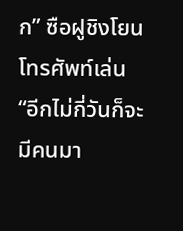ก” ซือฝูชิงโยนโทรศัพท์เล่น “อีกไม่กี่วันก็จะมีคนมา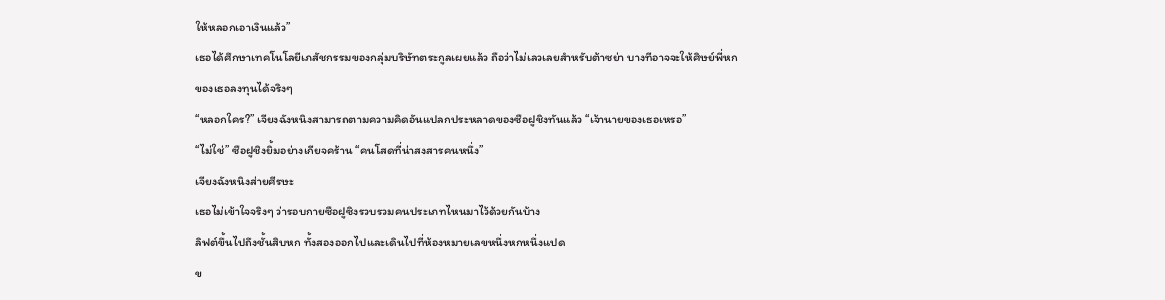ให้หลอกเอาเงินแล้ว”
เธอได้ศึกษาเทคโนโลยีเภสัชกรรมของกลุ่มบริษัทตระกูลเผยแล้ว ถือว่าไม่เลวเลยสำหรับต้าซย่า บางทีอาจจะให้ศิษย์พี่หกของเธอลงทุนได้จริงๆ
“หลอกใคร?” เจียงฉังหนิงสามารถตามความคิดอันแปลกประหลาดของซือฝูชิงทันแล้ว “เจ้านายของเธอเหรอ”
“ไม่ใช่” ซือฝูชิงยิ้มอย่างเกียจคร้าน “คนโสดที่น่าสงสารคนหนึ่ง”
เจียงฉังหนิงส่ายศีรษะ
เธอไม่เข้าใจจริงๆ ว่ารอบกายซือฝูซิงรวบรวมคนประเภทไหนมาไว้ด้วยกันบ้าง
ลิฟต์ขึ้นไปถึงชั้นสิบหก ทั้งสองออกไปและเดินไปที่ห้องหมายเลขหนึ่งหกหนึ่งแปด
ข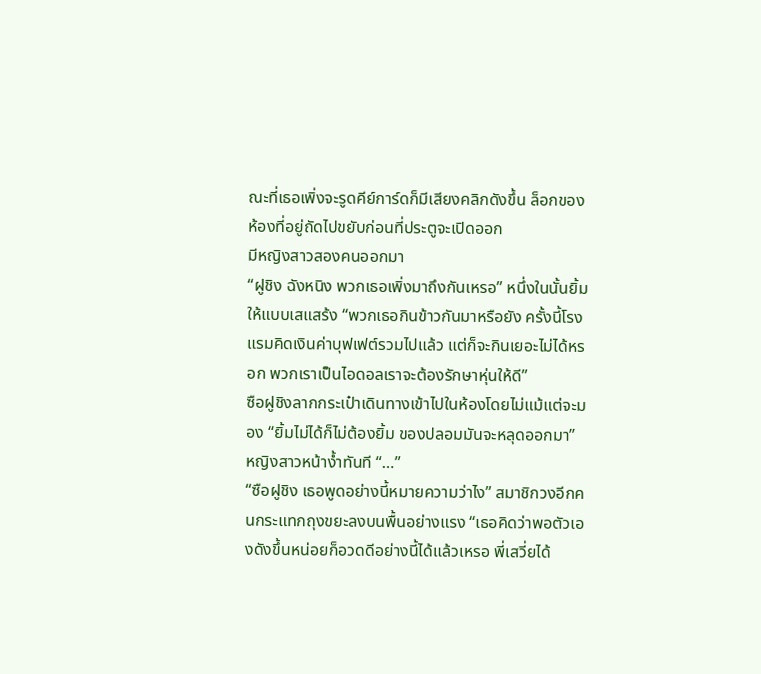ณะที่เธอเพิ่งจะรูดคีย์การ์ดก็มีเสียงคลิกดังขึ้น ล็อกของห้องที่อยู่ถัดไปขยับก่อนที่ประตูจะเปิดออก
มีหญิงสาวสองคนออกมา
“ฝูชิง ฉังหนิง พวกเธอเพิ่งมาถึงกันเหรอ” หนึ่งในนั้นยิ้มให้แบบเสแสร้ง “พวกเธอกินข้าวกันมาหรือยัง ครั้งนี้โรงแรมคิดเงินค่าบุฟเฟต์รวมไปแล้ว แต่ก็จะกินเยอะไม่ได้หรอก พวกเราเป็นไอดอลเราจะต้องรักษาหุ่นให้ดี”
ซือฝูชิงลากกระเป๋าเดินทางเข้าไปในห้องโดยไม่แม้แต่จะมอง “ยิ้มไม่ได้ก็ไม่ต้องยิ้ม ของปลอมมันจะหลุดออกมา”
หญิงสาวหน้าง้ำทันที “…”
“ซือฝูชิง เธอพูดอย่างนี้หมายความว่าไง” สมาชิกวงอีกคนกระแทกถุงขยะลงบนพื้นอย่างแรง “เธอคิดว่าพอตัวเองดังขึ้นหน่อยก็อวดดีอย่างนี้ได้แล้วเหรอ พี่เสวี่ยได้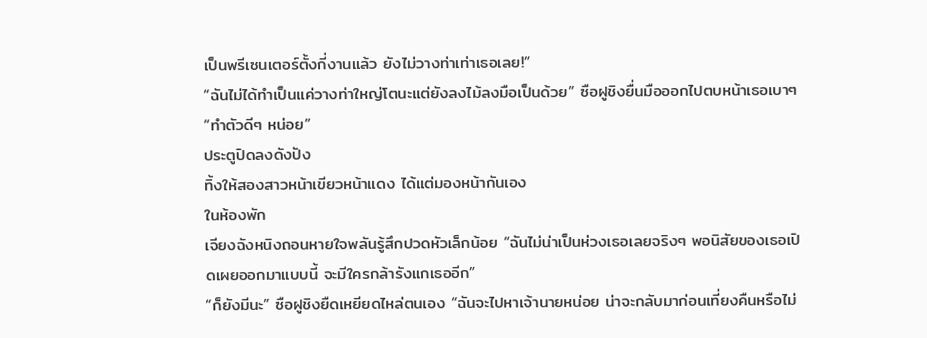เป็นพรีเซนเตอร์ตั้งกี่งานแล้ว ยังไม่วางท่าเท่าเธอเลย!”
“ฉันไม่ได้ทำเป็นแค่วางท่าใหญ่โตนะแต่ยังลงไม้ลงมือเป็นด้วย” ซือฝูชิงยื่นมือออกไปตบหน้าเธอเบาๆ “ทำตัวดีๆ หน่อย”
ประตูปิดลงดังปัง
ทิ้งให้สองสาวหน้าเขียวหน้าแดง ได้แต่มองหน้ากันเอง
ในห้องพัก
เจียงฉังหนิงถอนหายใจพลันรู้สึกปวดหัวเล็กน้อย “ฉันไม่น่าเป็นห่วงเธอเลยจริงๆ พอนิสัยของเธอเปิดเผยออกมาแบบนี้ จะมีใครกล้ารังแกเธออีก”
“ก็ยังมีนะ” ซือฝูชิงยืดเหยียดไหล่ตนเอง “ฉันจะไปหาเจ้านายหน่อย น่าจะกลับมาก่อนเที่ยงคืนหรือไม่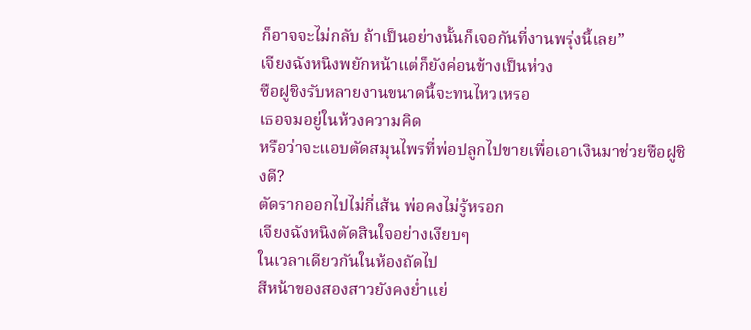ก็อาจจะไม่กลับ ถ้าเป็นอย่างนั้นก็เจอกันที่งานพรุ่งนี้เลย”
เจียงฉังหนิงพยักหน้าแต่ก็ยังค่อนข้างเป็นห่วง
ซือฝูชิงรับหลายงานขนาดนี้จะทนไหวเหรอ
เธอจมอยู่ในห้วงความคิด
หรือว่าจะแอบตัดสมุนไพรที่พ่อปลูกไปขายเพื่อเอาเงินมาช่วยซือฝูชิงดี?
ตัดรากออกไปไม่กี่เส้น พ่อคงไม่รู้หรอก
เจียงฉังหนิงตัดสินใจอย่างเงียบๆ
ในเวลาเดียวกันในห้องถัดไป
สีหน้าของสองสาวยังคงย่ำแย่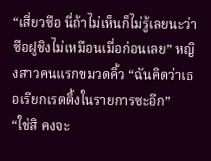“เสี่ยวซือ นี่ถ้าไม่เห็นก็ไม่รู้เลยนะว่าซือฝูชิงไม่เหมือนเมื่อก่อนเลย” หญิงสาวคนแรกขมวดคิ้ว “ฉันคิดว่าเธอเรียกเรตติ้งในรายการซะอีก”
“ใช่สิ คงจะ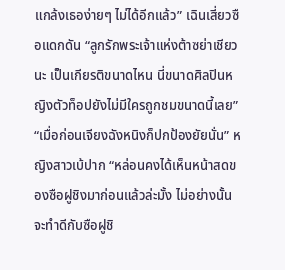แกล้งเธอง่ายๆ ไม่ได้อีกแล้ว” เฉินเสี่ยวซือแดกดัน “ลูกรักพระเจ้าแห่งต้าซย่าเชียวนะ เป็นเกียรติขนาดไหน นี่ขนาดศิลปินหญิงตัวท็อปยังไม่มีใครถูกชมขนาดนี้เลย”
“เมื่อก่อนเจียงฉังหนิงก็ปกป้องยัยนั่น” หญิงสาวเบ้ปาก “หล่อนคงได้เห็นหน้าสดของซือฝูชิงมาก่อนแล้วล่ะมั้ง ไม่อย่างนั้นจะทำดีกับซือฝูชิ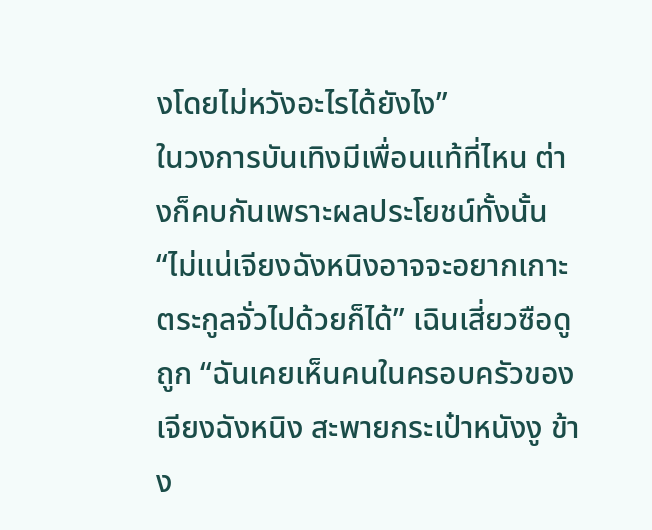งโดยไม่หวังอะไรได้ยังไง”
ในวงการบันเทิงมีเพื่อนแท้ที่ไหน ต่างก็คบกันเพราะผลประโยชน์ทั้งนั้น
“ไม่แน่เจียงฉังหนิงอาจจะอยากเกาะตระกูลจั่วไปด้วยก็ได้” เฉินเสี่ยวซือดูถูก “ฉันเคยเห็นคนในครอบครัวของเจียงฉังหนิง สะพายกระเป๋าหนังงู ข้าง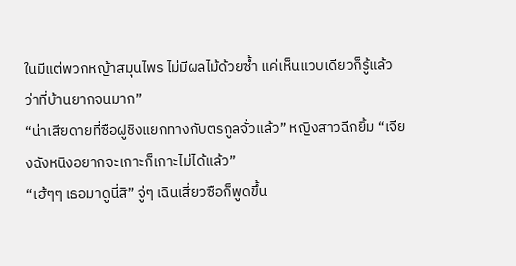ในมีแต่พวกหญ้าสมุนไพร ไม่มีผลไม้ด้วยซ้ำ แค่เห็นแวบเดียวก็รู้แล้วว่าที่บ้านยากจนมาก”
“น่าเสียดายที่ซือฝูชิงแยกทางกับตรกูลจั่วแล้ว” หญิงสาวฉีกยิ้ม “เจียงฉังหนิงอยากจะเกาะก็เกาะไม่ได้แล้ว”
“เฮ้ๆๆ เธอมาดูนี่สิ” จู่ๆ เฉินเสี่ยวซือก็พูดขึ้น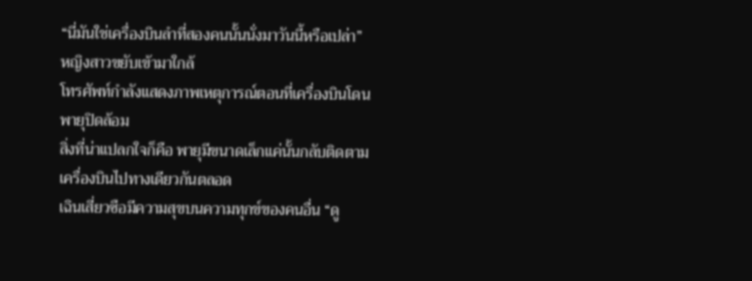“นี่มันใช่เครื่องบินลำที่สองคนนั้นนั่งมาวันนี้หรือเปล่า”
หญิงสาวขยับเข้ามาใกล้
โทรศัพท์กำลังแสดงภาพเหตุการณ์ตอนที่เครื่องบินโดนพายุปิดล้อม
สิ่งที่น่าแปลกใจก็คือ พายุมีขนาดเล็กแค่นั้นกลับติดตามเครื่องบินไปทางเดียวกันตลอด
เฉินเสี่ยวซือมีความสุขบนความทุกข์ของคนอื่น “ดู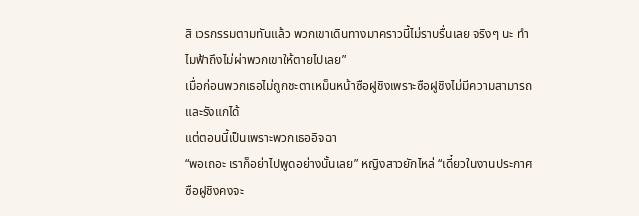สิ เวรกรรมตามทันแล้ว พวกเขาเดินทางมาคราวนี้ไม่ราบรื่นเลย จริงๆ นะ ทำไมฟ้าถึงไม่ผ่าพวกเขาให้ตายไปเลย”
เมื่อก่อนพวกเธอไม่ถูกชะตาเหม็นหน้าซือฝูชิงเพราะซือฝูชิงไม่มีความสามารถและรังแกได้
แต่ตอนนี้เป็นเพราะพวกเธออิจฉา
“พอเถอะ เราก็อย่าไปพูดอย่างนั้นเลย” หญิงสาวยักไหล่ “เดี๋ยวในงานประกาศ ซือฝูชิงคงจะ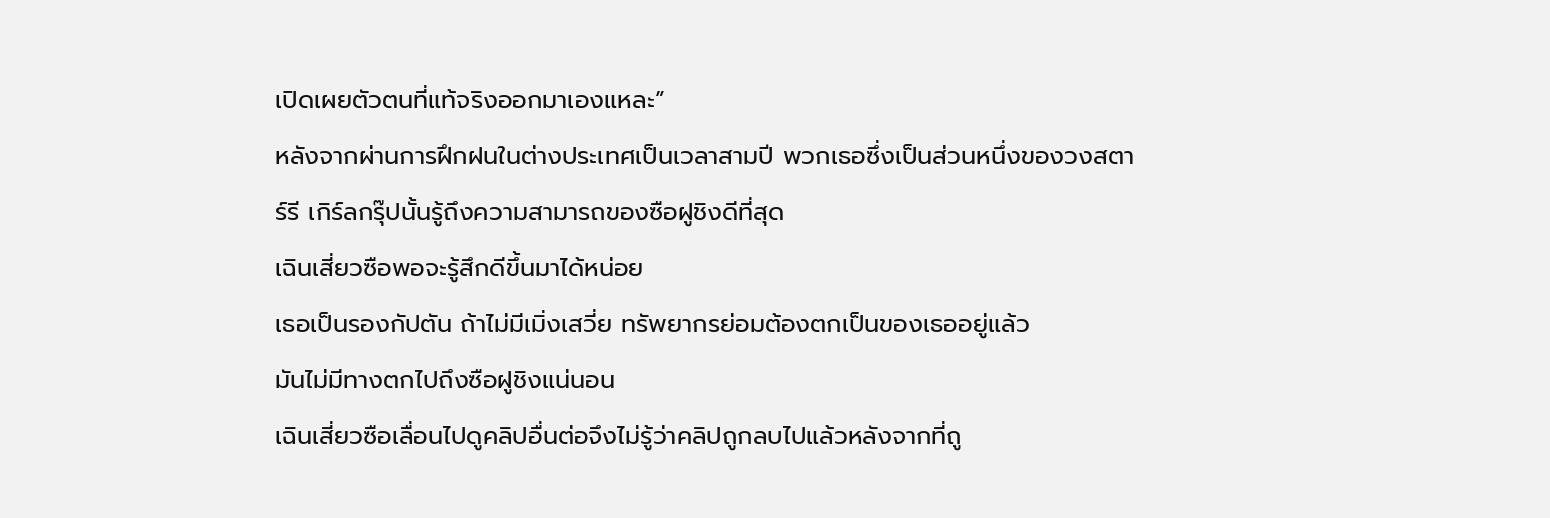เปิดเผยตัวตนที่แท้จริงออกมาเองแหละ”
หลังจากผ่านการฝึกฝนในต่างประเทศเป็นเวลาสามปี พวกเธอซึ่งเป็นส่วนหนึ่งของวงสตาร์รี เกิร์ลกรุ๊ปนั้นรู้ถึงความสามารถของซือฝูชิงดีที่สุด
เฉินเสี่ยวซือพอจะรู้สึกดีขึ้นมาได้หน่อย
เธอเป็นรองกัปตัน ถ้าไม่มีเมิ่งเสวี่ย ทรัพยากรย่อมต้องตกเป็นของเธออยู่แล้ว
มันไม่มีทางตกไปถึงซือฝูชิงแน่นอน
เฉินเสี่ยวซือเลื่อนไปดูคลิปอื่นต่อจึงไม่รู้ว่าคลิปถูกลบไปแล้วหลังจากที่ถู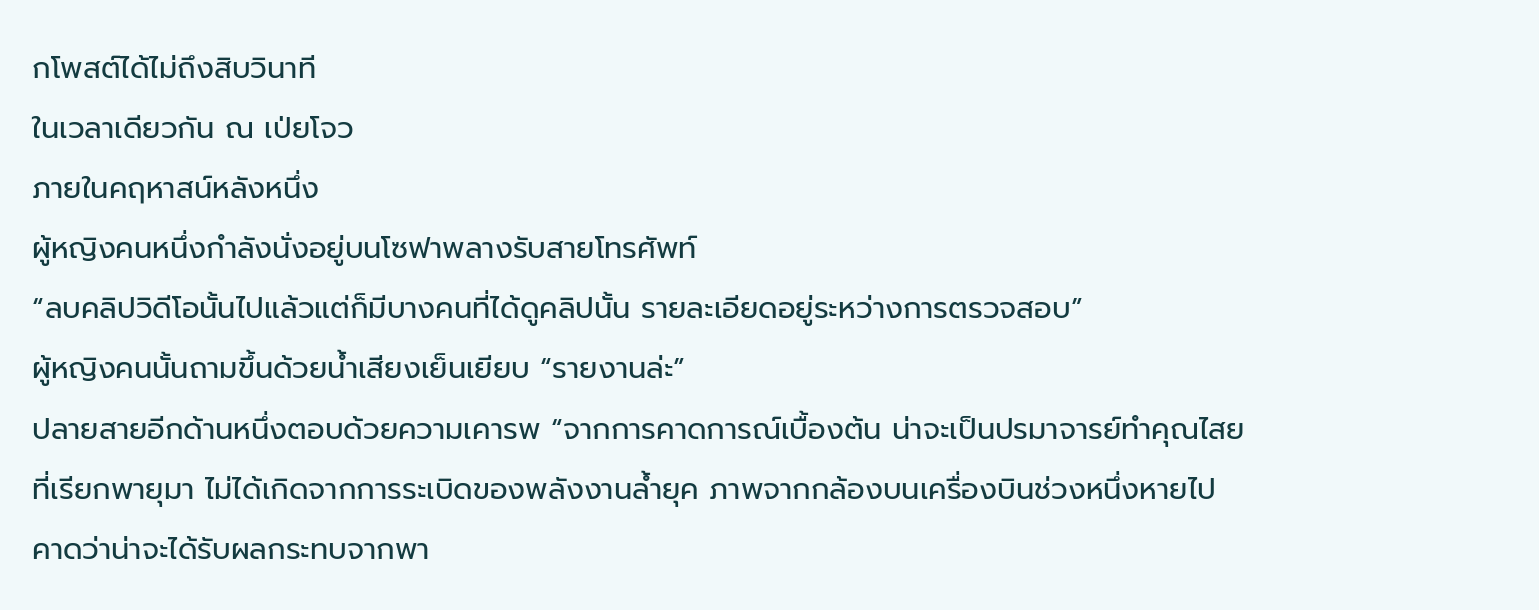กโพสต์ได้ไม่ถึงสิบวินาที
ในเวลาเดียวกัน ณ เป่ยโจว
ภายในคฤหาสน์หลังหนึ่ง
ผู้หญิงคนหนึ่งกำลังนั่งอยู่บนโซฟาพลางรับสายโทรศัพท์
“ลบคลิปวิดีโอนั้นไปแล้วแต่ก็มีบางคนที่ได้ดูคลิปนั้น รายละเอียดอยู่ระหว่างการตรวจสอบ”
ผู้หญิงคนนั้นถามขึ้นด้วยน้ำเสียงเย็นเยียบ “รายงานล่ะ”
ปลายสายอีกด้านหนึ่งตอบด้วยความเคารพ “จากการคาดการณ์เบื้องต้น น่าจะเป็นปรมาจารย์ทำคุณไสยที่เรียกพายุมา ไม่ได้เกิดจากการระเบิดของพลังงานล้ำยุค ภาพจากกล้องบนเครื่องบินช่วงหนึ่งหายไป คาดว่าน่าจะได้รับผลกระทบจากพา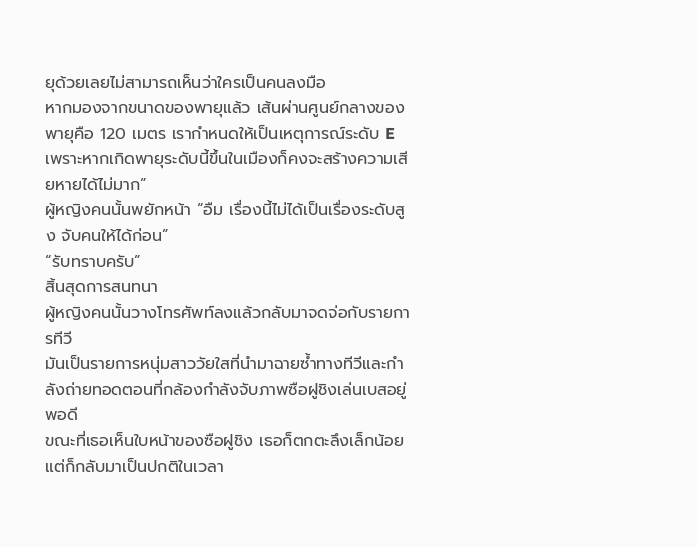ยุด้วยเลยไม่สามารถเห็นว่าใครเป็นคนลงมือ
หากมองจากขนาดของพายุแล้ว เส้นผ่านศูนย์กลางของพายุคือ 120 เมตร เรากำหนดให้เป็นเหตุการณ์ระดับ E เพราะหากเกิดพายุระดับนี้ขึ้นในเมืองก็คงจะสร้างความเสียหายได้ไม่มาก”
ผู้หญิงคนนั้นพยักหน้า “อืม เรื่องนี้ไม่ได้เป็นเรื่องระดับสูง จับคนให้ได้ก่อน”
“รับทราบครับ”
สิ้นสุดการสนทนา
ผู้หญิงคนนั้นวางโทรศัพท์ลงแล้วกลับมาจดจ่อกับรายการทีวี
มันเป็นรายการหนุ่มสาววัยใสที่นำมาฉายซ้ำทางทีวีและกำลังถ่ายทอดตอนที่กล้องกำลังจับภาพซือฝูชิงเล่นเบสอยู่พอดี
ขณะที่เธอเห็นใบหน้าของซือฝูชิง เธอก็ตกตะลึงเล็กน้อยแต่ก็กลับมาเป็นปกติในเวลา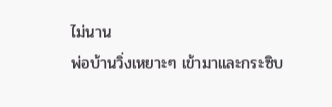ไม่นาน
พ่อบ้านวิ่งเหยาะๆ เข้ามาและกระซิบ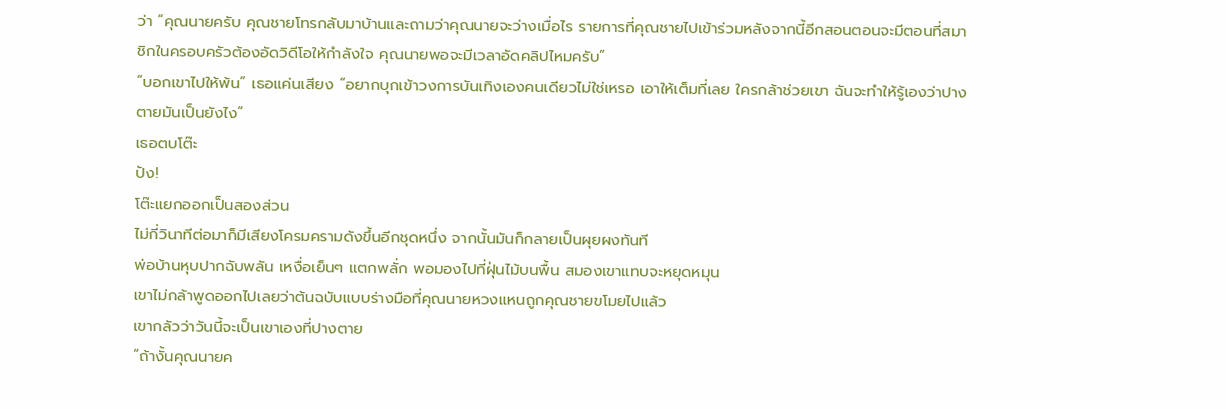ว่า “คุณนายครับ คุณชายโทรกลับมาบ้านและถามว่าคุณนายจะว่างเมื่อไร รายการที่คุณชายไปเข้าร่วมหลังจากนี้อีกสอนตอนจะมีตอนที่สมาชิกในครอบครัวต้องอัดวิดีโอให้กำลังใจ คุณนายพอจะมีเวลาอัดคลิปไหมครับ”
“บอกเขาไปให้พ้น” เธอแค่นเสียง “อยากบุกเข้าวงการบันเทิงเองคนเดียวไม่ใช่เหรอ เอาให้เต็มที่เลย ใครกล้าช่วยเขา ฉันจะทำให้รู้เองว่าปางตายมันเป็นยังไง”
เธอตบโต๊ะ
ปัง!
โต๊ะแยกออกเป็นสองส่วน
ไม่กี่วินาทีต่อมาก็มีเสียงโครมครามดังขึ้นอีกชุดหนึ่ง จากนั้นมันก็กลายเป็นผุยผงทันที
พ่อบ้านหุบปากฉับพลัน เหงื่อเย็นๆ แตกพลั่ก พอมองไปที่ฝุ่นไม้บนพื้น สมองเขาแทบจะหยุดหมุน
เขาไม่กล้าพูดออกไปเลยว่าต้นฉบับแบบร่างมือที่คุณนายหวงแหนถูกคุณชายขโมยไปแล้ว
เขากลัวว่าวันนี้จะเป็นเขาเองที่ปางตาย
“ถ้างั้นคุณนายค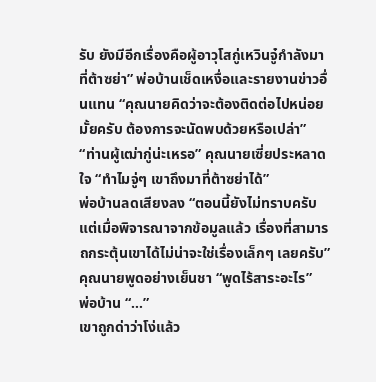รับ ยังมีอีกเรื่องคือผู้อาวุโสกู่เหวินจู๋กำลังมาที่ต้าซย่า” พ่อบ้านเช็ดเหงื่อและรายงานข่าวอื่นแทน “คุณนายคิดว่าจะต้องติดต่อไปหน่อยมั้ยครับ ต้องการจะนัดพบด้วยหรือเปล่า”
“ท่านผู้เฒ่ากู่น่ะเหรอ” คุณนายเซี่ยประหลาดใจ “ทำไมจู่ๆ เขาถึงมาที่ต้าซย่าได้”
พ่อบ้านลดเสียงลง “ตอนนี้ยังไม่ทราบครับแต่เมื่อพิจารณาจากข้อมูลแล้ว เรื่องที่สามารถกระตุ้นเขาได้ไม่น่าจะใช่เรื่องเล็กๆ เลยครับ”
คุณนายพูดอย่างเย็นชา “พูดไร้สาระอะไร”
พ่อบ้าน “…”
เขาถูกด่าว่าโง่แล้ว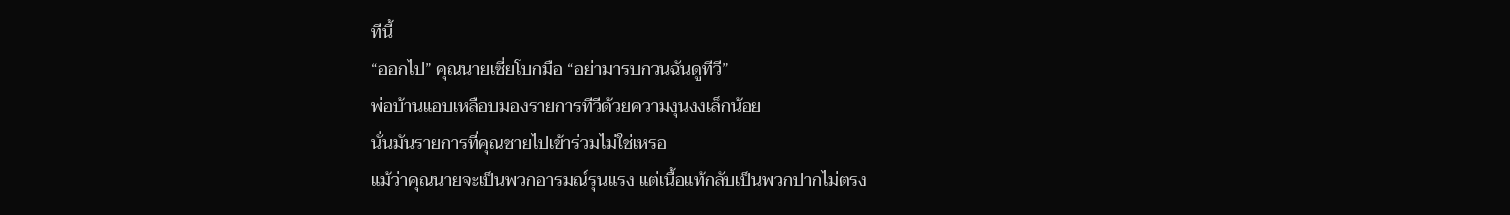ทีนี้
“ออกไป” คุณนายเซี่ยโบกมือ “อย่ามารบกวนฉันดูทีวี”
พ่อบ้านแอบเหลือบมองรายการทีวีด้วยความงุนงงเล็กน้อย
นั่นมันรายการที่คุณชายไปเข้าร่วมไม่ใช่เหรอ
แม้ว่าคุณนายจะเป็นพวกอารมณ์รุนแรง แต่เนื้อแท้กลับเป็นพวกปากไม่ตรง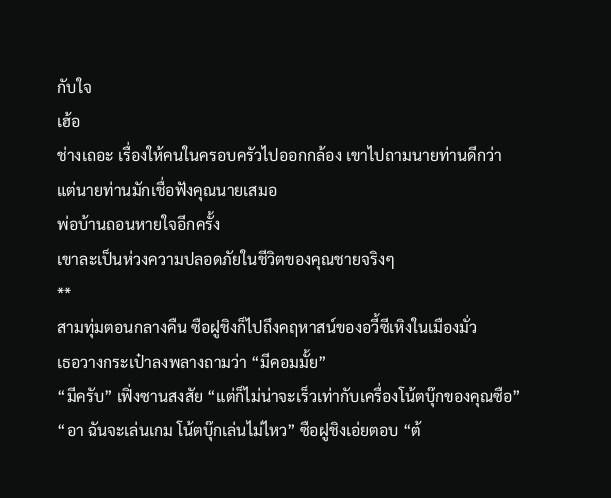กับใจ
เฮ้อ
ช่างเถอะ เรื่องให้คนในครอบครัวไปออกกล้อง เขาไปถามนายท่านดีกว่า
แต่นายท่านมักเชื่อฟังคุณนายเสมอ
พ่อบ้านถอนหายใจอีกครั้ง
เขาละเป็นห่วงความปลอดภัยในชีวิตของคุณชายจริงๆ
**
สามทุ่มตอนกลางคืน ซือฝูชิงก็ไปถึงคฤหาสน์ของอวี้ซีเหิงในเมืองมั่ว
เธอวางกระเป๋าลงพลางถามว่า “มีคอมมั้ย”
“มีครับ” เฟิ่งซานสงสัย “แต่ก็ไม่น่าจะเร็วเท่ากับเครื่องโน้ตบุ๊กของคุณซือ”
“อา ฉันจะเล่นเกม โน้ตบุ๊กเล่นไม่ไหว” ซือฝูชิงเอ่ยตอบ “ต้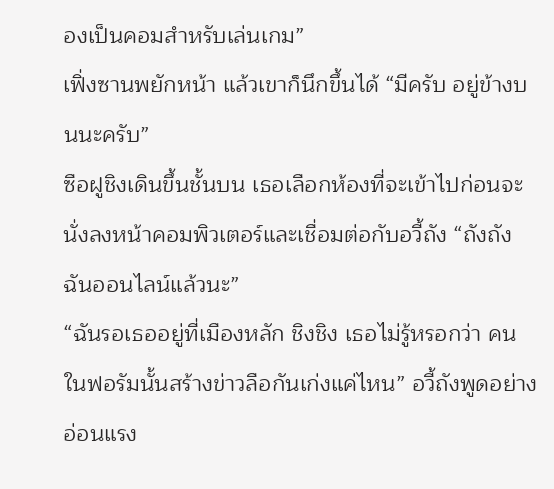องเป็นคอมสำหรับเล่นเกม”
เฟิ่งซานพยักหน้า แล้วเขาก็นึกขึ้นได้ “มีครับ อยู่ข้างบนนะครับ”
ซือฝูชิงเดินขึ้นชั้นบน เธอเลือกห้องที่จะเข้าไปก่อนจะนั่งลงหน้าคอมพิวเตอร์และเชื่อมต่อกับอวี้ถัง “ถังถัง ฉันออนไลน์แล้วนะ”
“ฉันรอเธออยู่ที่เมืองหลัก ชิงชิง เธอไม่รู้หรอกว่า คนในฟอรัมนั้นสร้างข่าวลือกันเก่งแค่ไหน” อวี้ถังพูดอย่างอ่อนแรง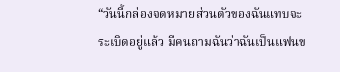“วันนี้กล่องจดหมายส่วนตัวของฉันแทบจะระเบิดอยู่แล้ว มีคนถามฉันว่าฉันเป็นแฟนข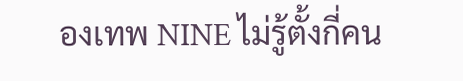องเทพ NINE ไม่รู้ตั้งกี่คน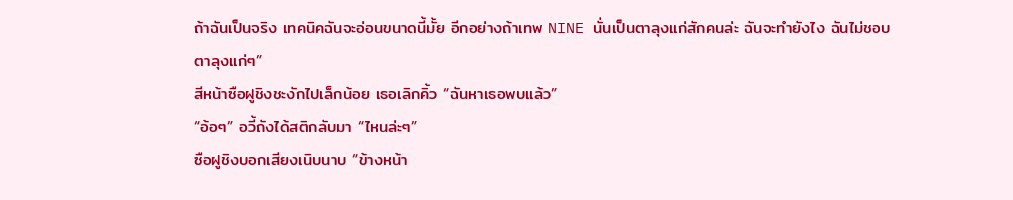ถ้าฉันเป็นจริง เทคนิคฉันจะอ่อนขนาดนี้มั้ย อีกอย่างถ้าเทพ NINE นั่นเป็นตาลุงแก่สักคนล่ะ ฉันจะทำยังไง ฉันไม่ชอบตาลุงแก่ๆ”
สีหน้าซือฝูชิงชะงักไปเล็กน้อย เธอเลิกคิ้ว “ฉันหาเธอพบแล้ว”
“อ้อๆ” อวี้ถังได้สติกลับมา “ไหนล่ะๆ”
ซือฝูชิงบอกเสียงเนิบนาบ “ข้างหน้า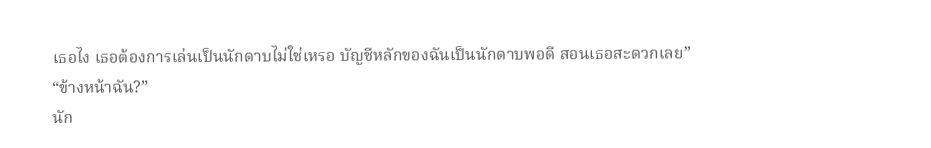เธอไง เธอต้องการเล่นเป็นนักดาบไม่ใช่เหรอ บัญชีหลักของฉันเป็นนักดาบพอดี สอนเธอสะดวกเลย”
“ข้างหน้าฉัน?”
นัก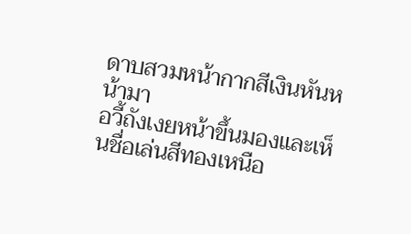ดาบสวมหน้ากากสีเงินหันหน้ามา
อวี้ถังเงยหน้าขึ้นมองและเห็นชื่อเล่นสีทองเหนือ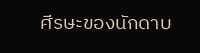ศีรษะของนักดาบ